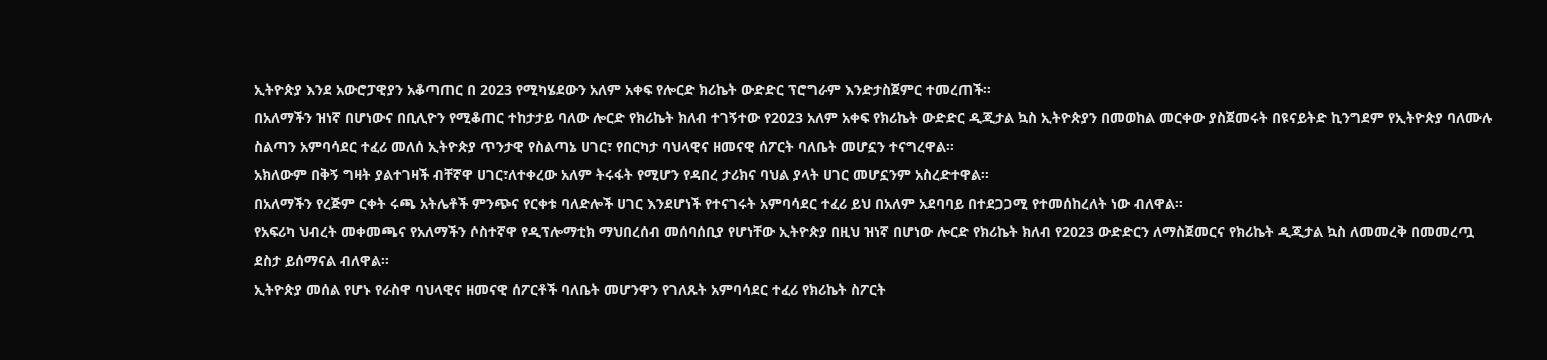ኢትዮጵያ እንደ አውሮፓዊያን አቆጣጠር በ 2023 የሚካሄደውን አለም አቀፍ የሎርድ ክሪኬት ውድድር ፕሮግራም እንድታስጀምር ተመረጠች፡፡
በአለማችን ዝነኛ በሆነውና በቢሊዮን የሚቆጠር ተከታታይ ባለው ሎርድ የክሪኬት ክለብ ተገኝተው የ2023 አለም አቀፍ የክሪኬት ውድድር ዲጂታል ኳስ ኢትዮጵያን በመወከል መርቀው ያስጀመሩት በዩናይትድ ኪንግደም የኢትዮጵያ ባለሙሉ ስልጣን አምባሳደር ተፈሪ መለሰ ኢትዮጵያ ጥንታዊ የስልጣኔ ሀገር፣ የበርካታ ባህላዊና ዘመናዊ ሰፖርት ባለቤት መሆኗን ተናግረዋል፡፡
አክለውም በቅኝ ግዛት ያልተገዛች ብቸኛዋ ሀገር፣ለተቀረው አለም ትሩፋት የሚሆን የዳበረ ታሪክና ባህል ያላት ሀገር መሆኗንም አስረድተዋል፡፡
በአለማችን የረጅም ርቀት ሩጫ አትሌቶች ምንጭና የርቀቱ ባለድሎች ሀገር እንደሆነች የተናገሩት አምባሳደር ተፈሪ ይህ በአለም አደባባይ በተደጋጋሚ የተመሰከረለት ነው ብለዋል፡፡
የአፍሪካ ህብረት መቀመጫና የአለማችን ሶስተኛዋ የዲፕሎማቲክ ማህበረሰብ መሰባሰቢያ የሆነቸው ኢትዮጵያ በዚህ ዝነኛ በሆነው ሎርድ የክሪኬት ክለብ የ2023 ውድድርን ለማስጀመርና የክሪኬት ዲጂታል ኳስ ለመመረቅ በመመረጧ ደስታ ይሰማናል ብለዋል፡፡
ኢትዮጵያ መሰል የሆኑ የራስዋ ባህላዊና ዘመናዊ ሰፖርቶች ባለቤት መሆንዋን የገለጹት አምባሳደር ተፈሪ የክሪኬት ስፖርት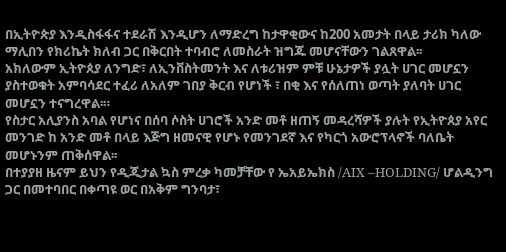በኢትዮጵያ እንዲስፋፋና ተደራሽ እንዲሆን ለማድረግ ከታዋቂውና ከ200 አመታት በላይ ታሪክ ካለው ማሊበን የክሪኬት ክለብ ጋር በቅርበት ተባብሮ ለመስራት ዝግጁ መሆናቸውን ገልጸዋል፡፡
አክለውም ኢትዮጰያ ለንግድ፣ ለኢንቨስትመንት እና ለቱሪዝም ምቹ ሁኔታዎች ያሏት ሀገር መሆኗን ያስተወቁት አምባሳደር ተፈሪ ለአለም ገበያ ቅርብ የሆነች ፣ በቂ እና የሰለጠነ ወጣት ያለባት ሀገር መሆኗን ተናግረዋል፡።
የስታር አሊያንስ አባል የሆነና በሰባ ሶስት ሀገሮች አንድ መቶ ዘጠኝ መዳረሻዎች ያሉት የኢትዮጰያ አየር መንገድ ከ አንድ መቶ በላይ እጅግ ዘመናዊ የሆኑ የመንገደኛ እና የካርጎ አውሮፕላኖች ባለቤት መሆኑንም ጠቅሰዋል፡፡
በተያያዘ ዜናም ይህን የዲጂታል ኳስ ምረቃ ካመቻቸው የ ኤአይኤክስ /AIX –HOLDING/ ሆልዲንግ ጋር በመተባበር በቀጣዩ ወር በአቅም ግንባታ፣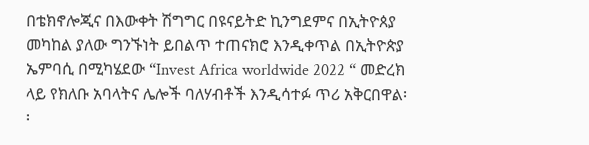በቴክኖሎጂና በእውቀት ሽግግር በዩናይትድ ኪንግደምና በኢትዮጰያ መካከል ያለው ግንኙነት ይበልጥ ተጠናክሮ እንዲቀጥል በኢትዮጵያ ኤምባሲ በሚካሄደው “Invest Africa worldwide 2022 “ መድረክ ላይ የክለቡ አባላትና ሌሎች ባለሃብቶች እንዲሳተፉ ጥሪ አቅርበዋል፡፡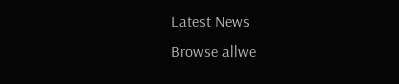Latest News
Browse allwe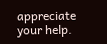appreciate your help.